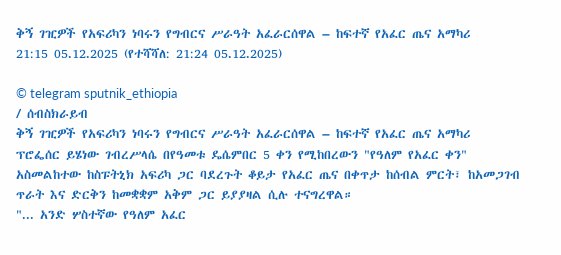ቅኝ ገዢዎች የአፍሪካን ነባሩን የግብርና ሥራዓት አፈራርሰዋል – ከፍተኛ የአፈር ጤና አማካሪ
21:15 05.12.2025 (የተሻሻለ: 21:24 05.12.2025)

© telegram sputnik_ethiopia
/ ሰብስክራይብ
ቅኝ ገዢዎች የአፍሪካን ነባሩን የግብርና ሥራዓት አፈራርሰዋል – ከፍተኛ የአፈር ጤና አማካሪ
ፕሮፌሰር ይሄነው ገብረሥላሴ በየዓመቱ ዴሴምበር 5 ቀን የሚከበረውን "የዓለም የአፈር ቀን" አስመልከተው ከስፑትኒክ አፍሪካ ጋር ባደረጉት ቆይታ የአፈር ጤና በቀጥታ ከሰብል ምርት፣ ከአመጋገብ ጥራት እና ድርቅን ከመቋቋም አቅም ጋር ይያያዛል ሲሉ ተናግረዋል።
"... አንድ ሦስተኛው የዓለም አፈር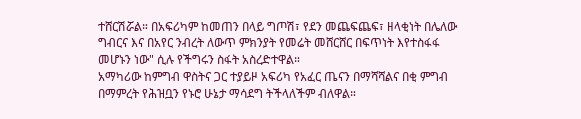ተሸርሽሯል። በአፍሪካም ከመጠን በላይ ግጦሽ፣ የደን መጨፍጨፍ፣ ዘላቂነት በሌለው ግብርና እና በአየር ንብረት ለውጥ ምክንያት የመሬት መሸርሸር በፍጥነት እየተስፋፋ መሆኑን ነው" ሲሉ የችግሩን ስፋት አስረድተዋል።
አማካሪው ከምግብ ዋስትና ጋር ተያይዞ አፍሪካ የአፈር ጤናን በማሻሻልና በቂ ምግብ በማምረት የሕዝቧን የኑሮ ሁኔታ ማሳደግ ትችላለችም ብለዋል።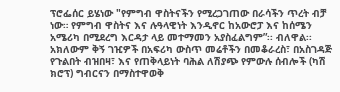ፕሮፌሰር ይሄነው "የምግብ ዋስትናችን የሚረጋገጠው በራሳችን ጥረት ብቻ ነው። የምግብ ዋስትና እና ሉዓላዊነት እንዲኖር ከአውሮፓ እና ከሰሜን አሜሪካ በሚደረግ እርዳታ ላይ መተማመን አያስፈልግም”፡፡ ብለዋል፡፡
አክለውም ቅኝ ገዢዎች በአፍሪካ ውስጥ መሬቶችን በመቆራረስ፣ በአስገዳጅ የጉልበት ብዝበዛ፣ እና የጠቅላይነት ባሕል ለሽያጭ የምውሉ ሰብሎች (ካሽ ክሮፕ) ግብርናን በማስተዋወቅ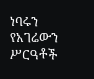ነባሩን የአገሬውን ሥርዓቶች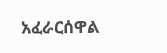አፈራርሰዋል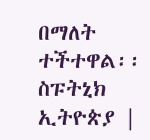በማለት ተችተዋል፡፡
ስፑትኒክ ኢትዮጵያ |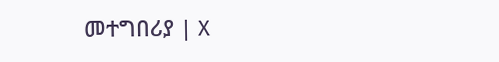መተግበሪያ | X